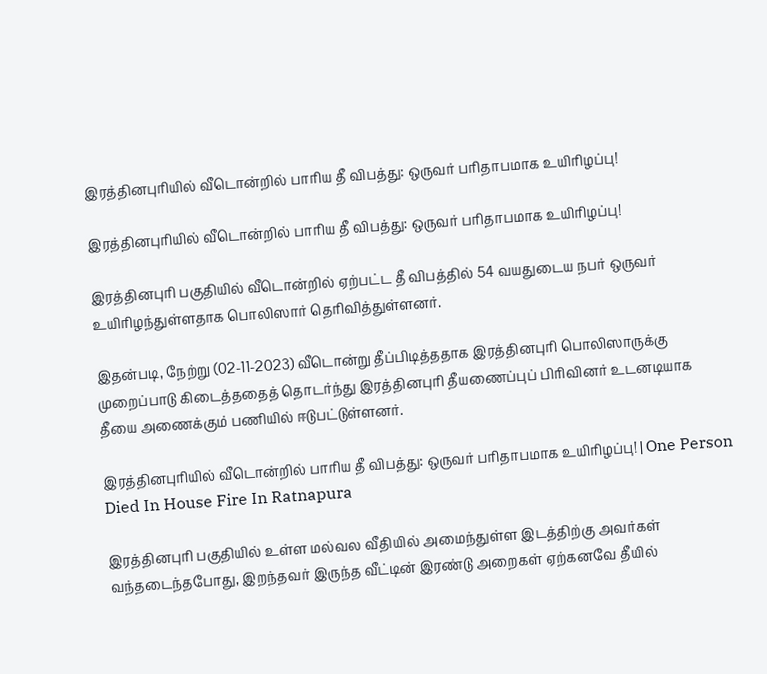இரத்தினபுரியில் வீடொன்றில் பாரிய தீ விபத்து: ஒருவர் பரிதாபமாக உயிரிழப்பு!

இரத்தினபுரியில் வீடொன்றில் பாரிய தீ விபத்து: ஒருவர் பரிதாபமாக உயிரிழப்பு!

இரத்தினபுரி பகுதியில் வீடொன்றில் ஏற்பட்ட தீ விபத்தில் 54 வயதுடைய நபர் ஒருவர் உயிரிழந்துள்ளதாக பொலிஸார் தெரிவித்துள்ளனர்.

இதன்படி, நேற்று (02-11-2023) வீடொன்று தீப்பிடித்ததாக இரத்தினபுரி பொலிஸாருக்கு முறைப்பாடு கிடைத்ததைத் தொடர்ந்து இரத்தினபுரி தீயணைப்புப் பிரிவினர் உடனடியாக தீயை அணைக்கும் பணியில் ஈடுபட்டுள்ளனர்.

இரத்தினபுரியில் வீடொன்றில் பாரிய தீ விபத்து: ஒருவர் பரிதாபமாக உயிரிழப்பு! | One Person Died In House Fire In Ratnapura

இரத்தினபுரி பகுதியில் உள்ள மல்வல வீதியில் அமைந்துள்ள இடத்திற்கு அவர்கள் வந்தடைந்தபோது, இறந்தவர் இருந்த வீட்டின் இரண்டு அறைகள் ஏற்கனவே தீயில்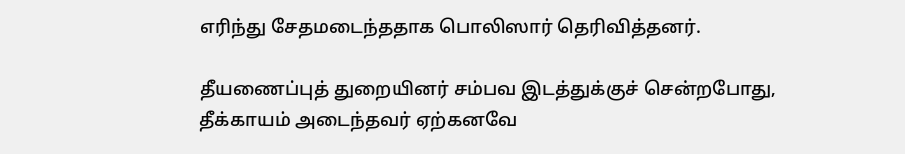எரிந்து சேதமடைந்ததாக பொலிஸார் தெரிவித்தனர்.

தீயணைப்புத் துறையினர் சம்பவ இடத்துக்குச் சென்றபோது, தீக்காயம் அடைந்தவர் ஏற்கனவே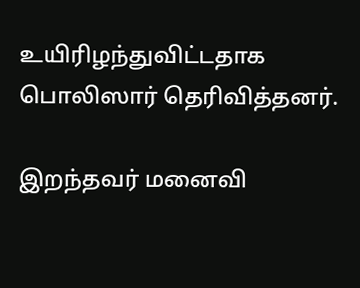உயிரிழந்துவிட்டதாக பொலிஸார் தெரிவித்தனர்.

இறந்தவர் மனைவி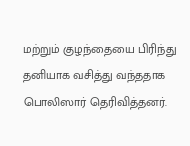மற்றும் குழந்தையை பிரிந்து தனியாக வசித்து வந்ததாக பொலிஸார் தெரிவித்தனர்.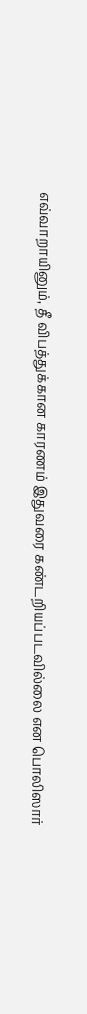எவ்வாறாயினும், தீ விபத்துக்கான காரணம் இதுவரை கண்டறியப்படவில்லை என பொலிஸார்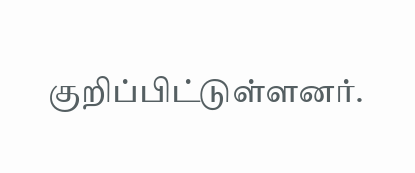குறிப்பிட்டுள்ளனர்.